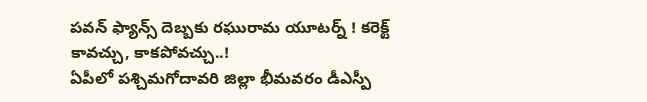పవన్ ఫ్యాన్స్ దెబ్బకు రఘురామ యూటర్న్ ! కరెక్ట్ కావచ్చు, కాకపోవచ్చు..!
ఏపీలో పశ్చిమగోదావరి జిల్లా భీమవరం డీఎస్పీ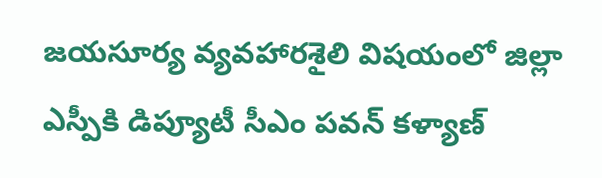జయసూర్య వ్యవహారశైలి విషయంలో జిల్లా ఎస్పీకి డిప్యూటీ సీఎం పవన్ కళ్యాణ్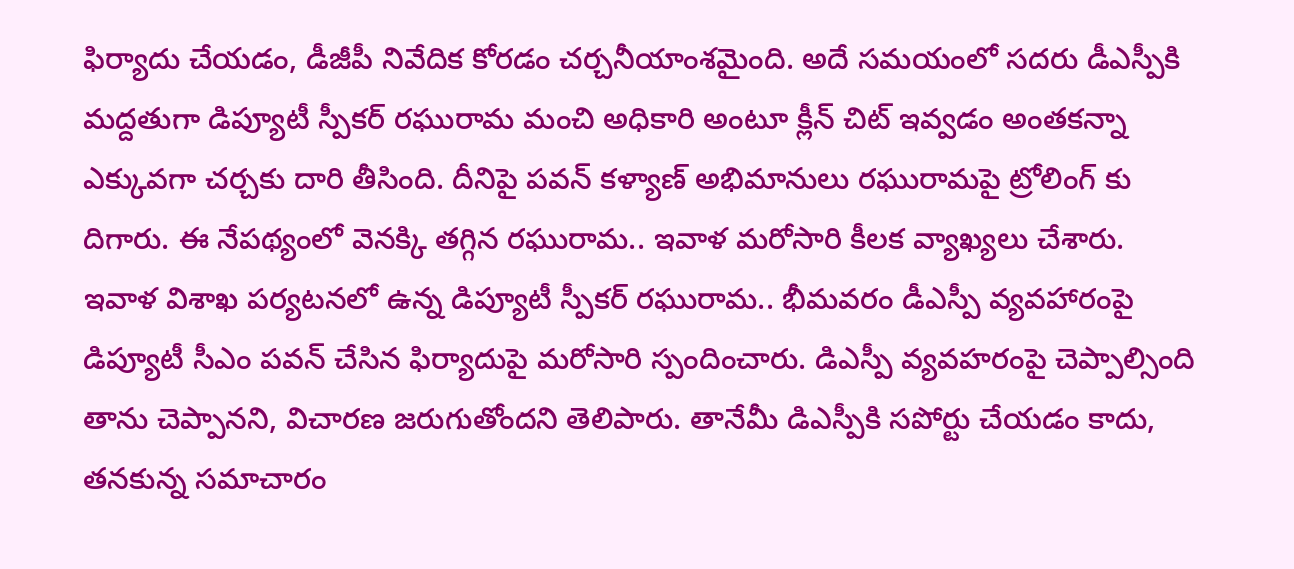ఫిర్యాదు చేయడం, డీజీపీ నివేదిక కోరడం చర్చనీయాంశమైంది. అదే సమయంలో సదరు డీఎస్పీకి మద్దతుగా డిప్యూటీ స్పీకర్ రఘురామ మంచి అధికారి అంటూ క్లీన్ చిట్ ఇవ్వడం అంతకన్నా ఎక్కువగా చర్చకు దారి తీసింది. దీనిపై పవన్ కళ్యాణ్ అభిమానులు రఘురామపై ట్రోలింగ్ కు దిగారు. ఈ నేపథ్యంలో వెనక్కి తగ్గిన రఘురామ.. ఇవాళ మరోసారి కీలక వ్యాఖ్యలు చేశారు.
ఇవాళ విశాఖ పర్యటనలో ఉన్న డిప్యూటీ స్పీకర్ రఘురామ.. భీమవరం డీఎస్పీ వ్యవహారంపై డిప్యూటీ సీఎం పవన్ చేసిన ఫిర్యాదుపై మరోసారి స్పందించారు. డిఎస్పీ వ్యవహరంపై చెప్పాల్సింది తాను చెప్పానని, విచారణ జరుగుతోందని తెలిపారు. తానేమీ డిఎస్పీకి సపోర్టు చేయడం కాదు, తనకున్న సమాచారం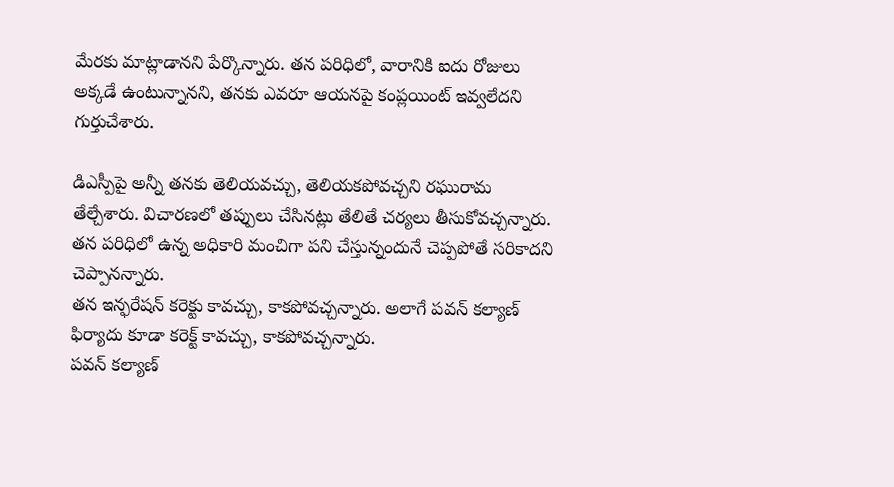మేరకు మాట్లాడానని పేర్కొన్నారు. తన పరిధిలో, వారానికి ఐదు రోజులు అక్కడే ఉంటున్నానని, తనకు ఎవరూ ఆయనపై కంప్లయింట్ ఇవ్వలేదని గుర్తుచేశారు.

డిఎస్పీపై అన్నీ తనకు తెలియవచ్చు, తెలియకపోవచ్చని రఘురామ తేల్చేశారు. విచారణలో తప్పులు చేసినట్లు తేలితే చర్యలు తీసుకోవచ్చన్నారు. తన పరిధిలో ఉన్న అధికారి మంచిగా పని చేస్తున్నందునే చెప్పపోతే సరికాదని చెప్పానన్నారు.
తన ఇన్ఫరేషన్ కరెక్టు కావచ్చు, కాకపోవచ్చన్నారు. అలాగే పవన్ కల్యాణ్ ఫిర్యాదు కూడా కరెక్ట్ కావచ్చు, కాకపోవచ్చన్నారు.
పవన్ కల్యాణ్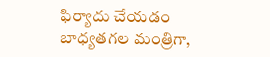ఫిర్యాదు చేయడం బాధ్యతగల మంత్రిగా,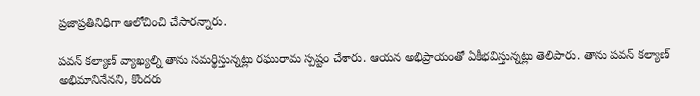ప్రజాప్రతినిధిగా ఆలోచించి చేసారన్నారు.

పవన్ కల్యాణ్ వ్యాఖ్యల్ని తాను సమర్థిస్తున్నట్లు రఘురామ స్పష్టం చేశారు. ఆయన అభిప్రాయంతో ఏకీభవిస్తున్నట్లు తెలిపారు. తాను పవన్ కల్యాణ్ అభిమానినేనని, కొందరు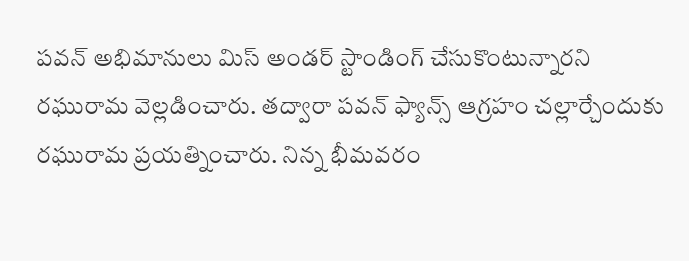పవన్ అభిమానులు మిస్ అండర్ స్టాండింగ్ చేసుకొంటున్నారని రఘురామ వెల్లడించారు. తద్వారా పవన్ ఫ్యాన్స్ ఆగ్రహం చల్లార్చేందుకు రఘురామ ప్రయత్నించారు. నిన్న భీమవరం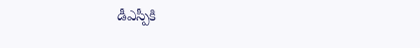డీఎస్పీకి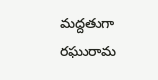మద్దతుగా రఘురామ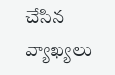చేసిన వ్యాఖ్యలు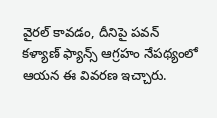వైరల్ కావడం, దీనిపై పవన్ కళ్యాణ్ ఫ్యాన్స్ ఆగ్రహం నేపథ్యంలో ఆయన ఈ వివరణ ఇచ్చారు.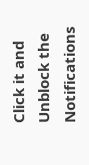Click it and Unblock the Notifications